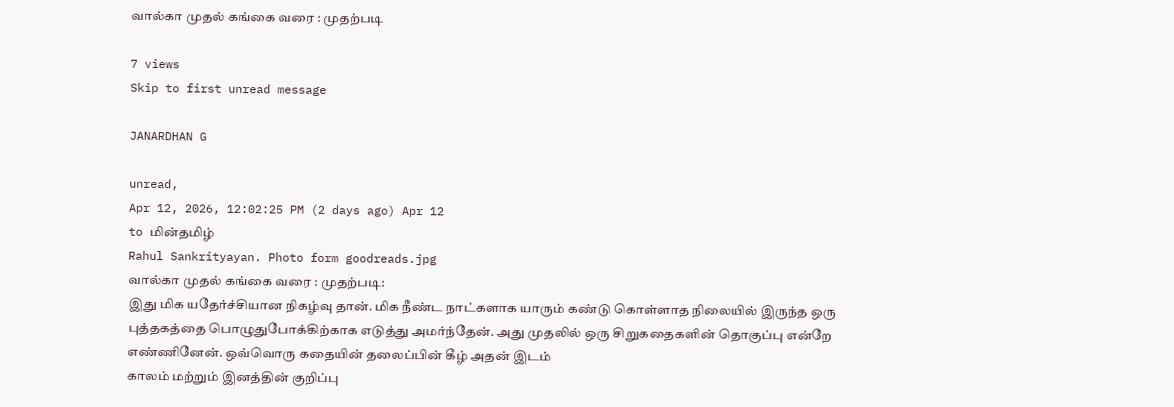வால்கா முதல் கங்கை வரை : முதற்படி

7 views
Skip to first unread message

JANARDHAN G

unread,
Apr 12, 2026, 12:02:25 PM (2 days ago) Apr 12
to மின்தமிழ்
Rahul Sankrityayan. Photo form goodreads.jpg
வால்கா முதல் கங்கை வரை : முதற்படி:
இது மிக யதேர்ச்சியான நிகழ்வு தான். மிக நீண்ட நாட்களாக யாரும் கண்டு கொள்ளாத நிலையில் இருந்த ஒரு புத்தகத்தை பொழுதுபோக்கிற்காக எடுத்து அமர்ந்தேன். அது முதலில் ஒரு சிறுகதைகளின் தொகுப்பு என்றே எண்ணினேன். ஒவ்வொரு கதையின் தலைப்பின் கீழ் அதன் இடம்
காலம் மற்றும் இனத்தின் குறிப்பு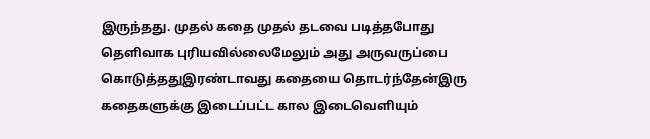இருந்தது. முதல் கதை முதல் தடவை படித்தபோது தெளிவாக புரியவில்லைமேலும் அது அருவருப்பை கொடுத்ததுஇரண்டாவது கதையை தொடர்ந்தேன்இரு கதைகளுக்கு இடைப்பட்ட கால இடைவெளியும்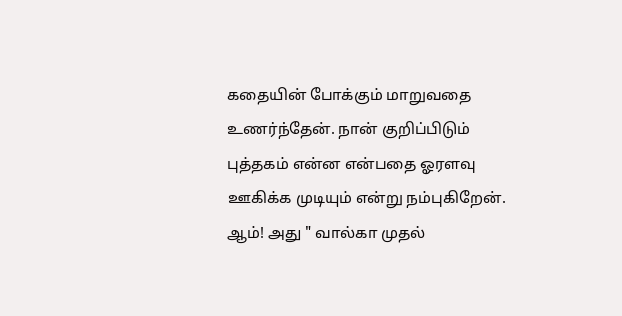கதையின் போக்கும் மாறுவதை உணர்ந்தேன். நான் குறிப்பிடும் புத்தகம் என்ன என்பதை ஓரளவு ஊகிக்க முடியும் என்று நம்புகிறேன். ஆம்! அது " வால்கா முதல்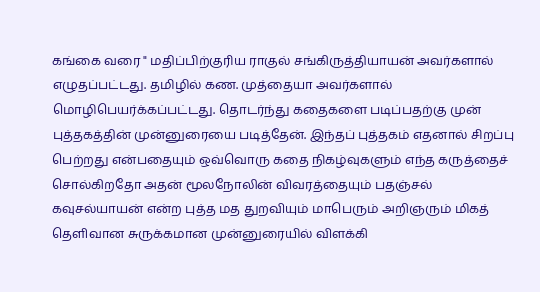கங்கை வரை " மதிப்பிற்குரிய ராகுல் சங்கிருத்தியாயன் அவர்களால் எழுதப்பட்டது. தமிழில் கண. முத்தையா அவர்களால் மொழிபெயர்க்கப்பட்டது. தொடர்ந்து கதைகளை படிப்பதற்கு முன் புத்தகத்தின் முன்னுரையை படித்தேன். இந்தப் புத்தகம் எதனால் சிறப்பு பெற்றது என்பதையும் ஒவ்வொரு கதை நிகழ்வுகளும் எந்த கருத்தைச் சொல்கிறதோ அதன் மூலநோலின் விவரத்தையும் பதஞ்சல் கவுசல்யாயன் என்ற புத்த மத துறவியும் மாபெரும் அறிஞரும் மிகத் தெளிவான சுருக்கமான முன்னுரையில் விளக்கி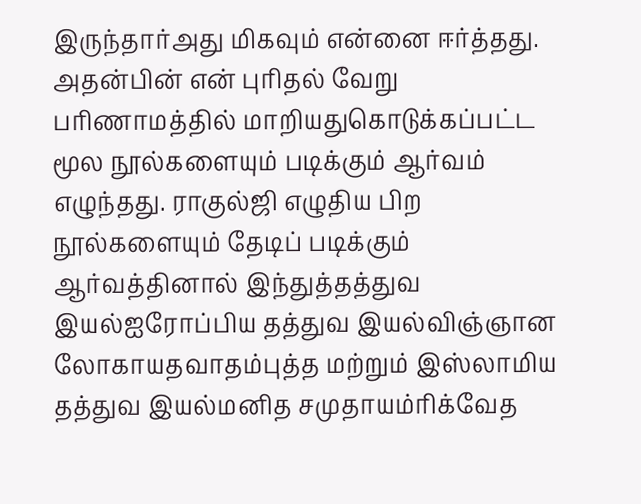இருந்தார்அது மிகவும் என்னை ஈர்த்தது. அதன்பின் என் புரிதல் வேறு பரிணாமத்தில் மாறியதுகொடுக்கப்பட்ட மூல நூல்களையும் படிக்கும் ஆர்வம் எழுந்தது. ராகுல்ஜி எழுதிய பிற நூல்களையும் தேடிப் படிக்கும் ஆர்வத்தினால் இந்துத்தத்துவ இயல்ஐரோப்பிய தத்துவ இயல்விஞ்ஞான லோகாயதவாதம்புத்த மற்றும் இஸ்லாமிய தத்துவ இயல்மனித சமுதாயம்ரிக்வேத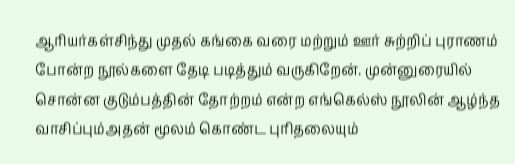ஆரியர்கள்சிந்து முதல் கங்கை வரை மற்றும் ஊர் சுற்றிப் புராணம் போன்ற நூல்களை தேடி படித்தும் வருகிறேன். முன்னுரையில் சொன்ன குடும்பத்தின் தோற்றம் என்ற எங்கெல்ஸ் நூலின் ஆழ்ந்த வாசிப்பும்அதன் மூலம் கொண்ட புரிதலையும்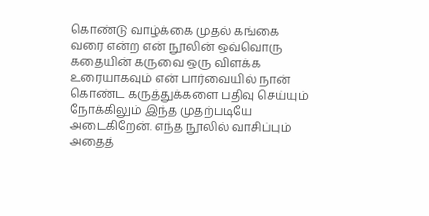கொண்டு வாழ்க்கை முதல் கங்கை வரை என்ற என் நூலின் ஒவ்வொரு கதையின் கருவை ஒரு விளக்க உரையாகவும் என் பார்வையில் நான் கொண்ட கருத்துக்களை பதிவு செய்யும் நோக்கிலும் இந்த முதற்படியே அடைகிறேன். எந்த நூலில் வாசிப்பும் அதைத்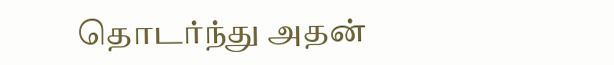தொடர்ந்து அதன்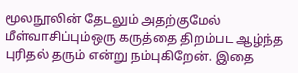மூலநூலின் தேடலும் அதற்குமேல் மீள்வாசிப்பும்ஒரு கருத்தை திறம்பட ஆழ்ந்த புரிதல் தரும் என்று நம்புகிறேன். இதை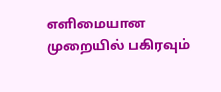எளிமையான முறையில் பகிரவும்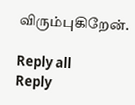விரும்புகிறேன்.

Reply all
Reply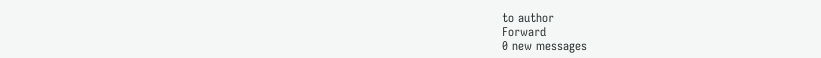to author
Forward
0 new messages